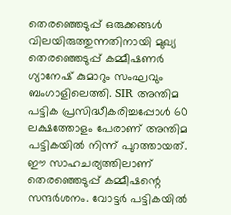തെരഞ്ഞെടുപ്പ് ഒരുക്കങ്ങൾ വിലയിരുത്തുന്നതിനായി മുഖ്യ തെരഞ്ഞെടുപ്പ് കമ്മീഷണർ ഗ്യാനേഷ് കുമാറും സംഘവും ബംഗാളിലെത്തി. SIR അന്തിമ പട്ടിക പ്രസിദ്ധീകരിച്ചപ്പോൾ 60 ലക്ഷത്തോളം പേരാണ് അന്തിമ പട്ടികയിൽ നിന്ന് പുറത്തായത്. ഈ സാഹചര്യത്തിലാണ് തെരഞ്ഞെടുപ്പ് കമ്മീഷന്റെ സന്ദർശനം. വോട്ടർ പട്ടികയിൽ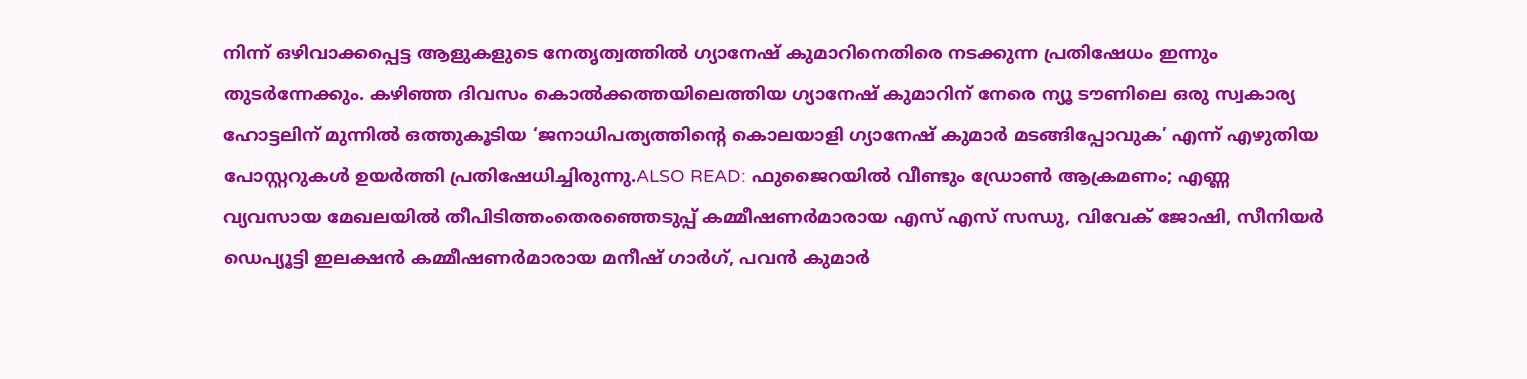നിന്ന് ഒഴിവാക്കപ്പെട്ട ആളുകളുടെ നേതൃത്വത്തിൽ ഗ്യാനേഷ് കുമാറിനെതിരെ നടക്കുന്ന പ്രതിഷേധം ഇന്നും തുടർന്നേക്കും. ക‍ഴിഞ്ഞ ദിവസം കൊൽക്കത്തയിലെത്തിയ ഗ്യാനേഷ് കുമാറിന് നേരെ ന്യൂ ടൗണിലെ ഒരു സ്വകാര്യ ഹോട്ടലിന് മുന്നിൽ ഒത്തുകൂടിയ ‘ജനാധിപത്യത്തിന്റെ കൊലയാളി ഗ്യാനേഷ് കുമാർ മടങ്ങിപ്പോവുക’ എന്ന് എഴുതിയ പോസ്റ്ററുകൾ ഉയർത്തി പ്രതിഷേധിച്ചിരുന്നു.ALSO READ: ഫുജൈറയിൽ വീണ്ടും ഡ്രോൺ ആക്രമണം; എണ്ണ വ്യവസായ മേഖലയിൽ തീപിടിത്തംതെരഞ്ഞെടുപ്പ് കമ്മീഷണർമാരായ എസ് എസ് സന്ധു, വിവേക് ജോഷി, സീനിയർ ഡെപ്യൂട്ടി ഇലക്ഷൻ കമ്മീഷണർമാരായ മനീഷ് ഗാർഗ്, പവൻ കുമാർ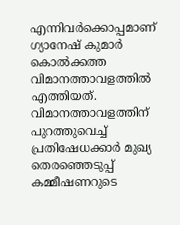എന്നിവർക്കൊപ്പമാണ് ഗ്യാനേഷ് കുമാർ കൊൽക്കത്ത വിമാനത്താവളത്തിൽ എത്തിയത്. വിമാനത്താവളത്തിന് പുറത്തുവെച്ച് പ്രതിഷേധക്കാർ മുഖ്യ തെരഞ്ഞെടുപ്പ് കമ്മീഷണറുടെ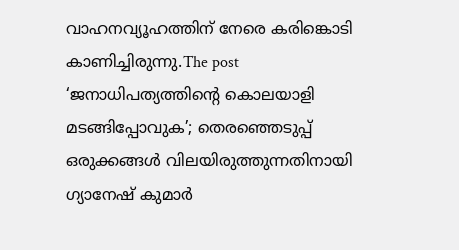വാഹനവ്യൂഹത്തിന് നേരെ കരിങ്കൊടി കാണിച്ചിരുന്നു.The post ‘ജനാധിപത്യത്തിന്റെ കൊലയാളി മടങ്ങിപ്പോവുക’; തെരഞ്ഞെടുപ്പ് ഒരുക്കങ്ങൾ വിലയിരുത്തുന്നതിനായി ഗ്യാനേഷ് കുമാർ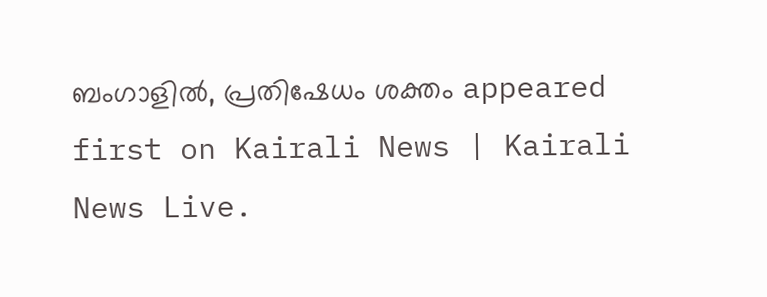ബംഗാളിൽ, പ്രതിഷേധം ശക്തം appeared first on Kairali News | Kairali News Live.